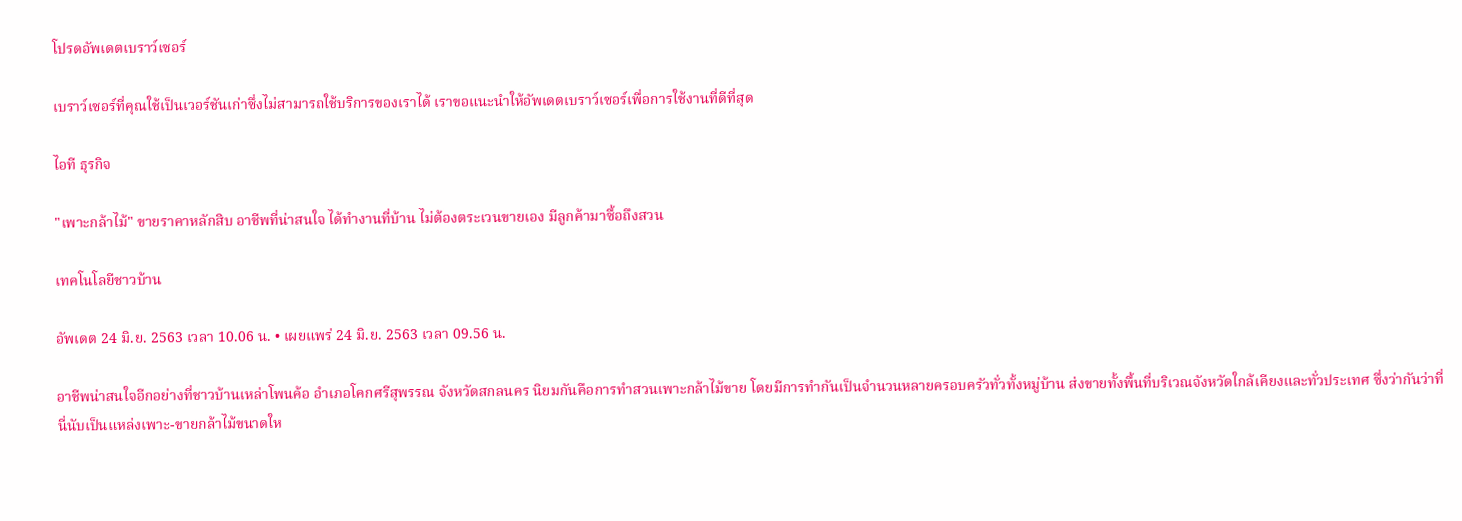โปรดอัพเดตเบราว์เซอร์

เบราว์เซอร์ที่คุณใช้เป็นเวอร์ชันเก่าซึ่งไม่สามารถใช้บริการของเราได้ เราขอแนะนำให้อัพเดตเบราว์เซอร์เพื่อการใช้งานที่ดีที่สุด

ไอที ธุรกิจ

"เพาะกล้าไม้" ขายราคาหลักสิบ อาชีพที่น่าสนใจ ได้ทำงานที่บ้าน ไม่ต้องตระเวนขายเอง มีลูกค้ามาซื้อถึงสวน

เทคโนโลยีชาวบ้าน

อัพเดต 24 มิ.ย. 2563 เวลา 10.06 น. • เผยแพร่ 24 มิ.ย. 2563 เวลา 09.56 น.

อาชีพน่าสนใจอีกอย่างที่ชาวบ้านเหล่าโพนค้อ อำเภอโคกศรีสุพรรณ จังหวัดสกลนคร นิยมกันคือการทำสวนเพาะกล้าไม้ขาย โดยมีการทำกันเป็นจำนวนหลายครอบครัวทั่วทั้งหมู่บ้าน ส่งขายทั้งพื้นที่บริเวณจังหวัดใกล้เคียงและทั่วประเทศ ซึ่งว่ากันว่าที่นี่นับเป็นแหล่งเพาะ-ขายกล้าไม้ขนาดให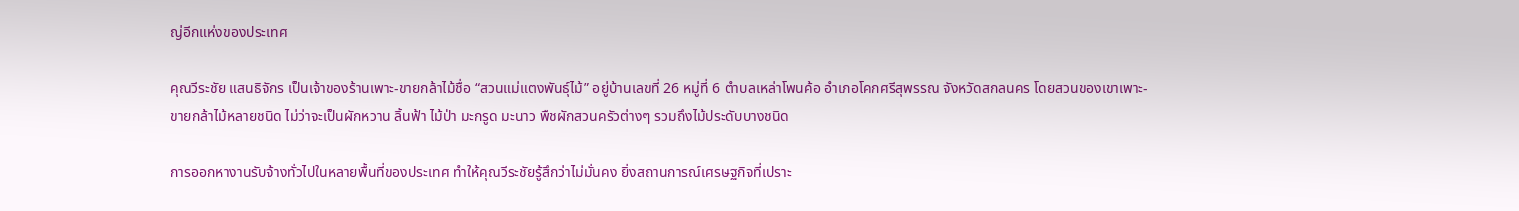ญ่อีกแห่งของประเทศ

คุณวีระชัย แสนธิจักร เป็นเจ้าของร้านเพาะ-ขายกล้าไม้ชื่อ “สวนแม่แตงพันธุ์ไม้” อยู่บ้านเลขที่ 26 หมู่ที่ 6 ตำบลเหล่าโพนค้อ อำเภอโคกศรีสุพรรณ จังหวัดสกลนคร โดยสวนของเขาเพาะ-ขายกล้าไม้หลายชนิด ไม่ว่าจะเป็นผักหวาน ลิ้นฟ้า ไม้ป่า มะกรูด มะนาว พืชผักสวนครัวต่างๆ รวมถึงไม้ประดับบางชนิด

การออกหางานรับจ้างทั่วไปในหลายพื้นที่ของประเทศ ทำให้คุณวีระชัยรู้สึกว่าไม่มั่นคง ยิ่งสถานการณ์เศรษฐกิจที่เปราะ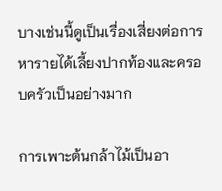บางเช่นนี้ดูเป็นเรื่องเสี่ยงต่อการหารายได้เลี้ยงปากท้องและครอบครัวเป็นอย่างมาก

การเพาะต้นกล้าไม้เป็นอา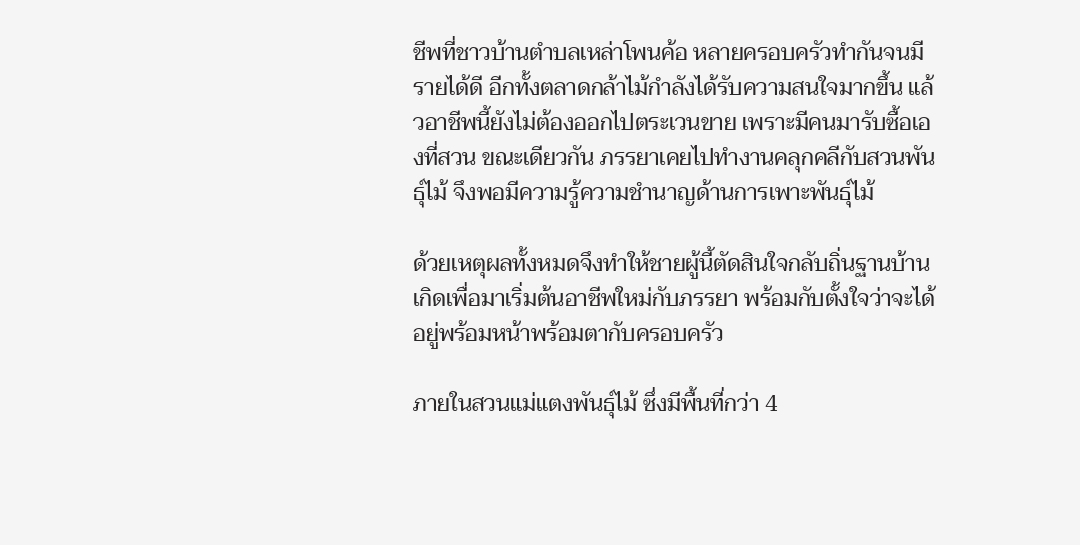ชีพที่ชาวบ้านตำบลเหล่าโพนค้อ หลายครอบครัวทำกันจนมีรายได้ดี อีกทั้งตลาดกล้าไม้กำลังได้รับความสนใจมากขึ้น แล้วอาชีพนี้ยังไม่ต้องออกไปตระเวนขาย เพราะมีคนมารับซื้อเองที่สวน ขณะเดียวกัน ภรรยาเคยไปทำงานคลุกคลีกับสวนพันธุ์ไม้ จึงพอมีความรู้ความชำนาญด้านการเพาะพันธุ์ไม้

ด้วยเหตุผลทั้งหมดจึงทำให้ชายผู้นี้ตัดสินใจกลับถิ่นฐานบ้านเกิดเพื่อมาเริ่มต้นอาชีพใหม่กับภรรยา พร้อมกับตั้งใจว่าจะได้อยู่พร้อมหน้าพร้อมตากับครอบครัว

ภายในสวนแม่แตงพันธุ์ไม้ ซึ่งมีพื้นที่กว่า 4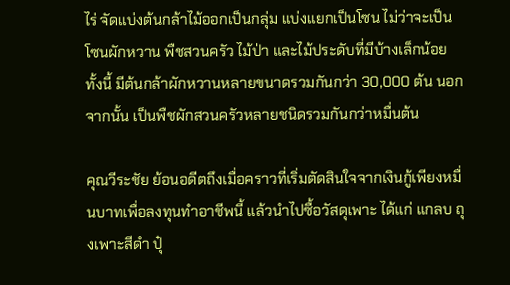ไร่ จัดแบ่งต้นกล้าไม้ออกเป็นกลุ่ม แบ่งแยกเป็นโซน ไม่ว่าจะเป็นโซนผักหวาน พืชสวนครัว ไม้ป่า และไม้ประดับที่มีบ้างเล็กน้อย ทั้งนี้ มีต้นกล้าผักหวานหลายขนาดรวมกันกว่า 30,000 ต้น นอกจากนั้น เป็นพืชผักสวนครัวหลายชนิดรวมกันกว่าหมื่นต้น

คุณวีระชัย ย้อนอดีตถึงเมื่อคราวที่เริ่มตัดสินใจจากเงินกู้เพียงหมื่นบาทเพื่อลงทุนทำอาชีพนี้ แล้วนำไปซื้อวัสดุเพาะ ได้แก่ แกลบ ถุงเพาะสีดำ ปุ๋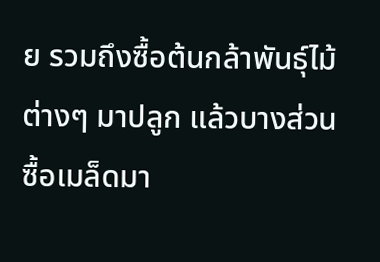ย รวมถึงซื้อต้นกล้าพันธุ์ไม้ต่างๆ มาปลูก แล้วบางส่วนซื้อเมล็ดมา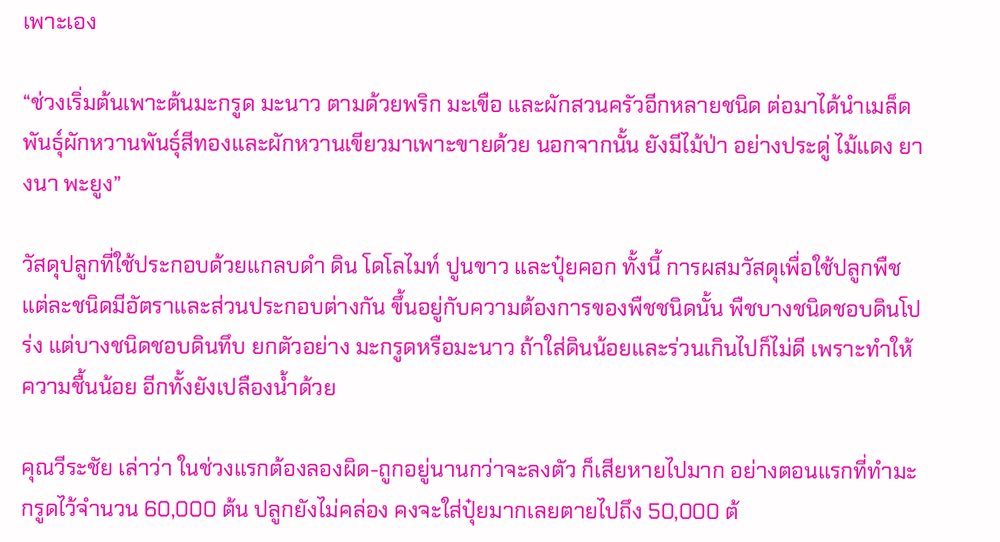เพาะเอง

“ช่วงเริ่มต้นเพาะต้นมะกรูด มะนาว ตามด้วยพริก มะเขือ และผักสวนครัวอีกหลายชนิด ต่อมาได้นำเมล็ดพันธุ์ผักหวานพันธุ์สีทองและผักหวานเขียวมาเพาะขายด้วย นอกจากนั้น ยังมีไม้ป่า อย่างประดู่ ไม้แดง ยางนา พะยูง”

วัสดุปลูกที่ใช้ประกอบด้วยแกลบดำ ดิน โดโลไมท์ ปูนขาว และปุ๋ยคอก ทั้งนี้ การผสมวัสดุเพื่อใช้ปลูกพืชแต่ละชนิดมีอัตราและส่วนประกอบต่างกัน ขึ้นอยู่กับความต้องการของพืชชนิดนั้น พืชบางชนิดชอบดินโปร่ง แต่บางชนิดชอบดินทึบ ยกตัวอย่าง มะกรูดหรือมะนาว ถ้าใส่ดินน้อยและร่วนเกินไปก็ไม่ดี เพราะทำให้ความชื้นน้อย อีกทั้งยังเปลืองน้ำด้วย

คุณวีระชัย เล่าว่า ในช่วงแรกต้องลองผิด-ถูกอยู่นานกว่าจะลงตัว ก็เสียหายไปมาก อย่างตอนแรกที่ทำมะกรูดไว้จำนวน 60,000 ต้น ปลูกยังไม่คล่อง คงจะใส่ปุ๋ยมากเลยตายไปถึง 50,000 ต้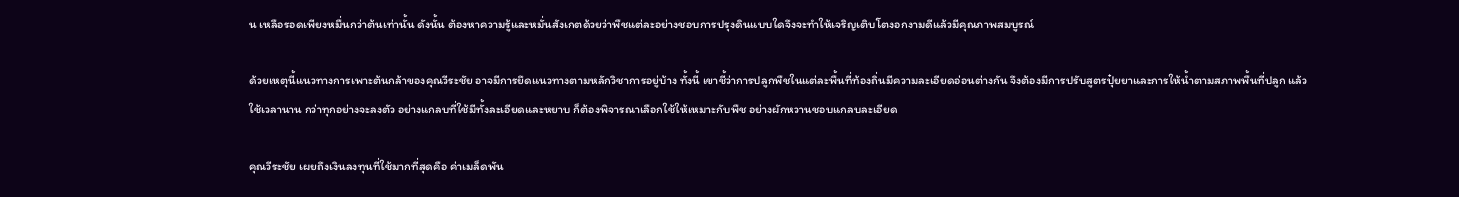น เหลือรอดเพียงหมื่นกว่าต้นเท่านั้น ดังนั้น ต้องหาความรู้และหมั่นสังเกตด้วยว่าพืชแต่ละอย่างชอบการปรุงดินแบบใดจึงจะทำให้เจริญเติบโตงอกงามดีแล้วมีคุณภาพสมบูรณ์

ด้วยเหตุนี้แนวทางการเพาะต้นกล้าของคุณวีระชัย อาจมีการยึดแนวทางตามหลักวิชาการอยู่บ้าง ทั้งนี้ เขาชี้ว่าการปลูกพืชในแต่ละพื้นที่ท้องถิ่นมีความละเอียดอ่อนต่างกัน จึงต้องมีการปรับสูตรปุ๋ยยาและการให้น้ำตามสภาพพื้นที่ปลูก แล้วใช้เวลานาน กว่าทุกอย่างจะลงตัว อย่างแกลบที่ใช้มีทั้งละเอียดและหยาบ ก็ต้องพิจารณาเลือกใช้ให้เหมาะกับพืช อย่างผักหวานชอบแกลบละเอียด

คุณวีระชัย เผยถึงเงินลงทุนที่ใช้มากที่สุดคือ ค่าเมล็ดพัน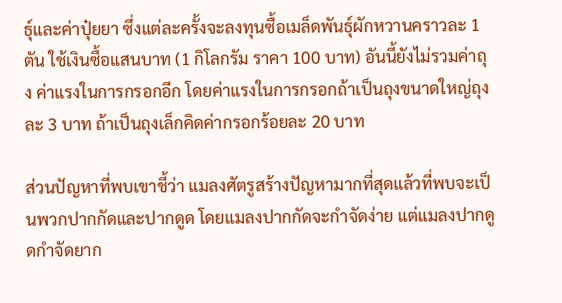ธุ์และค่าปุ๋ยยา ซึ่งแต่ละครั้งจะลงทุนซื้อเมล็ดพันธุ์ผักหวานคราวละ 1 ตัน ใช้เงินซื้อแสนบาท (1 กิโลกรัม ราคา 100 บาท) อันนี้ยังไม่รวมค่าถุง ค่าแรงในการกรอกอีก โดยค่าแรงในการกรอกถ้าเป็นถุงขนาดใหญ่ถุงละ 3 บาท ถ้าเป็นถุงเล็กคิดค่ากรอกร้อยละ 20 บาท

ส่วนปัญหาที่พบเขาชี้ว่า แมลงศัตรูสร้างปัญหามากที่สุดแล้วที่พบจะเป็นพวกปากกัดและปากดูด โดยแมลงปากกัดจะกำจัดง่าย แต่แมลงปากดูดกำจัดยาก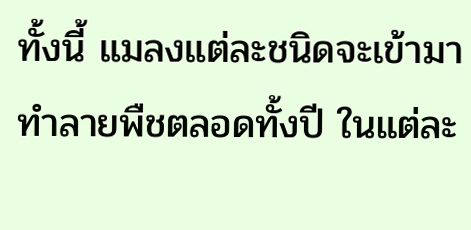ทั้งนี้ แมลงแต่ละชนิดจะเข้ามาทำลายพืชตลอดทั้งปี ในแต่ละ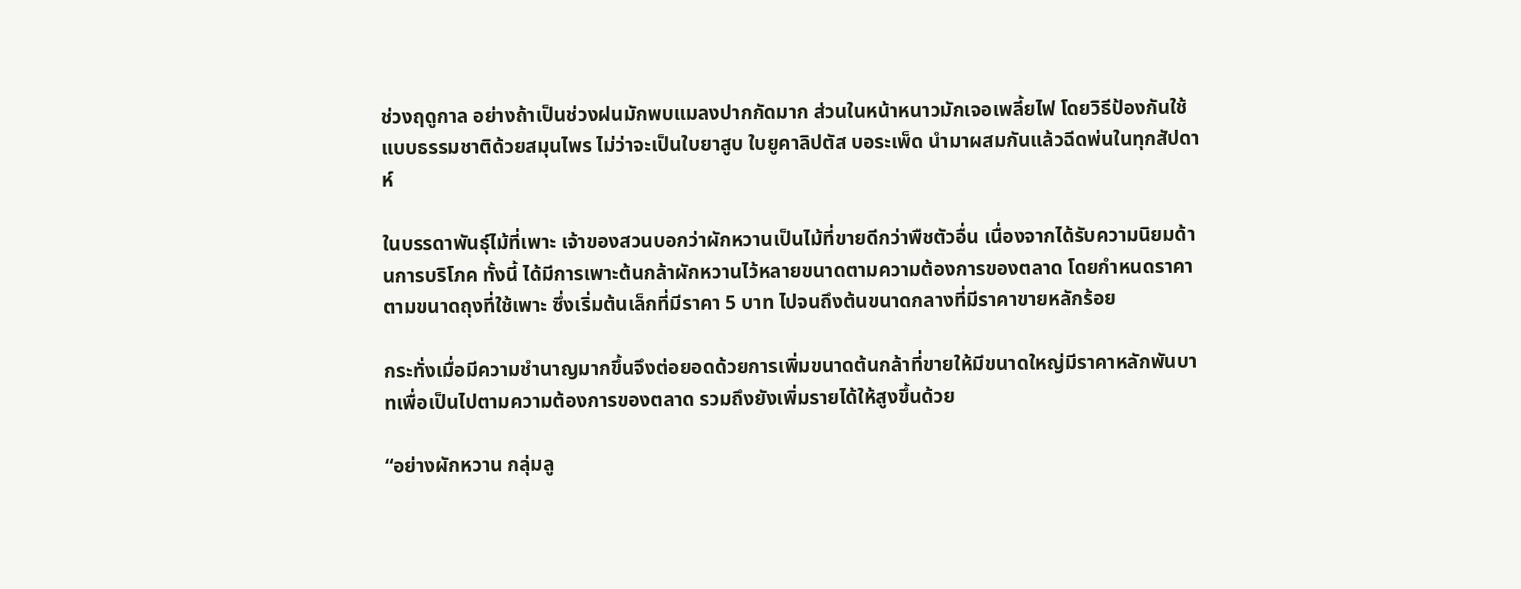ช่วงฤดูกาล อย่างถ้าเป็นช่วงฝนมักพบแมลงปากกัดมาก ส่วนในหน้าหนาวมักเจอเพลี้ยไฟ โดยวิธีป้องกันใช้แบบธรรมชาติด้วยสมุนไพร ไม่ว่าจะเป็นใบยาสูบ ใบยูคาลิปตัส บอระเพ็ด นำมาผสมกันแล้วฉีดพ่นในทุกสัปดาห์

ในบรรดาพันธุ์ไม้ที่เพาะ เจ้าของสวนบอกว่าผักหวานเป็นไม้ที่ขายดีกว่าพืชตัวอื่น เนื่องจากได้รับความนิยมด้านการบริโภค ทั้งนี้ ได้มีการเพาะต้นกล้าผักหวานไว้หลายขนาดตามความต้องการของตลาด โดยกำหนดราคาตามขนาดถุงที่ใช้เพาะ ซึ่งเริ่มต้นเล็กที่มีราคา 5 บาท ไปจนถึงต้นขนาดกลางที่มีราคาขายหลักร้อย

กระทั่งเมื่อมีความชำนาญมากขึ้นจึงต่อยอดด้วยการเพิ่มขนาดต้นกล้าที่ขายให้มีขนาดใหญ่มีราคาหลักพันบาทเพื่อเป็นไปตามความต้องการของตลาด รวมถึงยังเพิ่มรายได้ให้สูงขึ้นด้วย

“อย่างผักหวาน กลุ่มลู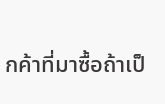กค้าที่มาซื้อถ้าเป็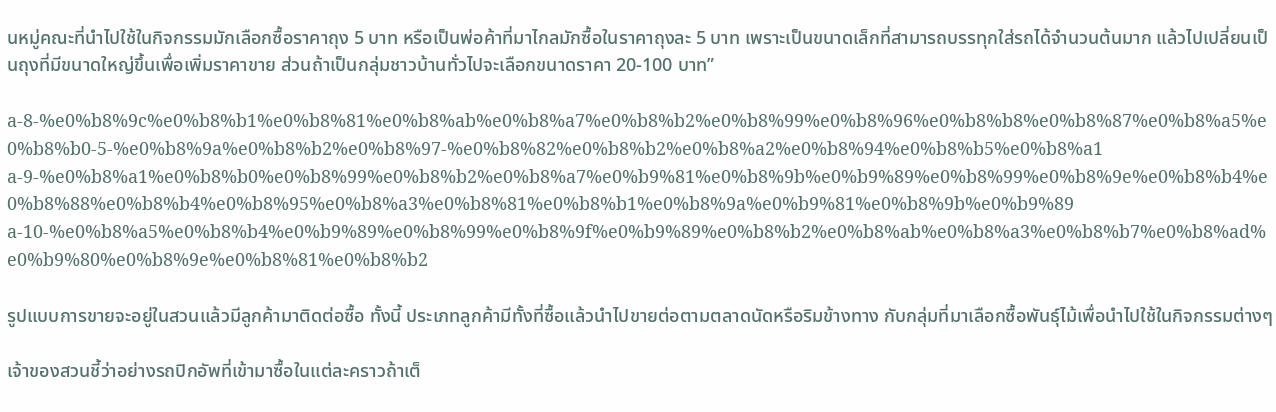นหมู่คณะที่นำไปใช้ในกิจกรรมมักเลือกซื้อราคาถุง 5 บาท หรือเป็นพ่อค้าที่มาไกลมักซื้อในราคาถุงละ 5 บาท เพราะเป็นขนาดเล็กที่สามารถบรรทุกใส่รถได้จำนวนต้นมาก แล้วไปเปลี่ยนเป็นถุงที่มีขนาดใหญ่ขึ้นเพื่อเพิ่มราคาขาย ส่วนถ้าเป็นกลุ่มชาวบ้านทั่วไปจะเลือกขนาดราคา 20-100 บาท”

a-8-%e0%b8%9c%e0%b8%b1%e0%b8%81%e0%b8%ab%e0%b8%a7%e0%b8%b2%e0%b8%99%e0%b8%96%e0%b8%b8%e0%b8%87%e0%b8%a5%e0%b8%b0-5-%e0%b8%9a%e0%b8%b2%e0%b8%97-%e0%b8%82%e0%b8%b2%e0%b8%a2%e0%b8%94%e0%b8%b5%e0%b8%a1
a-9-%e0%b8%a1%e0%b8%b0%e0%b8%99%e0%b8%b2%e0%b8%a7%e0%b9%81%e0%b8%9b%e0%b9%89%e0%b8%99%e0%b8%9e%e0%b8%b4%e0%b8%88%e0%b8%b4%e0%b8%95%e0%b8%a3%e0%b8%81%e0%b8%b1%e0%b8%9a%e0%b9%81%e0%b8%9b%e0%b9%89
a-10-%e0%b8%a5%e0%b8%b4%e0%b9%89%e0%b8%99%e0%b8%9f%e0%b9%89%e0%b8%b2%e0%b8%ab%e0%b8%a3%e0%b8%b7%e0%b8%ad%e0%b9%80%e0%b8%9e%e0%b8%81%e0%b8%b2

รูปแบบการขายจะอยู่ในสวนแล้วมีลูกค้ามาติดต่อซื้อ ทั้งนี้ ประเภทลูกค้ามีทั้งที่ซื้อแล้วนำไปขายต่อตามตลาดนัดหรือริมข้างทาง กับกลุ่มที่มาเลือกซื้อพันธุ์ไม้เพื่อนำไปใช้ในกิจกรรมต่างๆ

เจ้าของสวนชี้ว่าอย่างรถปิกอัพที่เข้ามาซื้อในแต่ละคราวถ้าเต็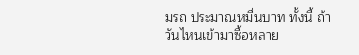มรถ ประมาณหมื่นบาท ทั้งนี้ ถ้าวันไหนเข้ามาซื้อหลาย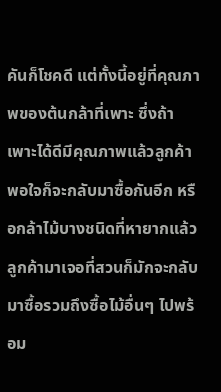คันก็โชคดี แต่ทั้งนี้อยู่ที่คุณภาพของต้นกล้าที่เพาะ ซึ่งถ้าเพาะได้ดีมีคุณภาพแล้วลูกค้าพอใจก็จะกลับมาซื้อกันอีก หรือกล้าไม้บางชนิดที่หายากแล้วลูกค้ามาเจอที่สวนก็มักจะกลับมาซื้อรวมถึงซื้อไม้อื่นๆ ไปพร้อม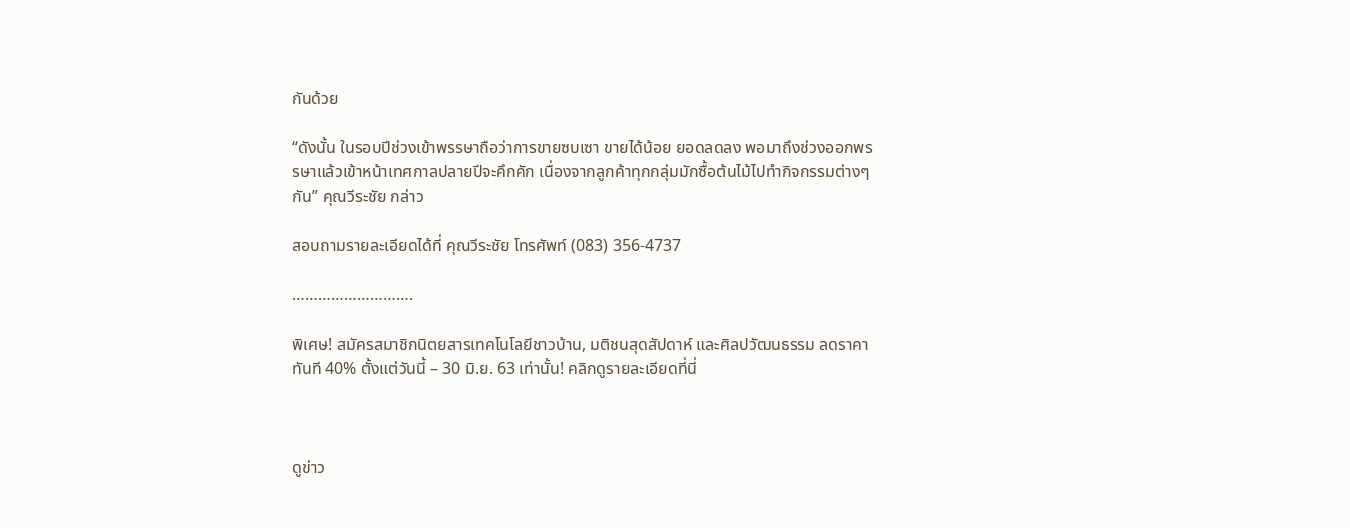กันด้วย

“ดังนั้น ในรอบปีช่วงเข้าพรรษาถือว่าการขายซบเซา ขายได้น้อย ยอดลดลง พอมาถึงช่วงออกพรรษาแล้วเข้าหน้าเทศกาลปลายปีจะคึกคัก เนื่องจากลูกค้าทุกกลุ่มมักซื้อต้นไม้ไปทำกิจกรรมต่างๆ กัน” คุณวีระชัย กล่าว

สอบถามรายละเอียดได้ที่ คุณวีระชัย โทรศัพท์ (083) 356-4737

……………………….

พิเศษ! สมัครสมาชิกนิตยสารเทคโนโลยีชาวบ้าน, มติชนสุดสัปดาห์ และศิลปวัฒนธรรม ลดราคาทันที 40% ตั้งแต่วันนี้ – 30 มิ.ย. 63 เท่านั้น! คลิกดูรายละเอียดที่นี่



ดูข่าว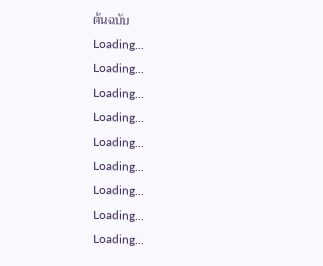ต้นฉบับ
Loading...
Loading...
Loading...
Loading...
Loading...
Loading...
Loading...
Loading...
Loading...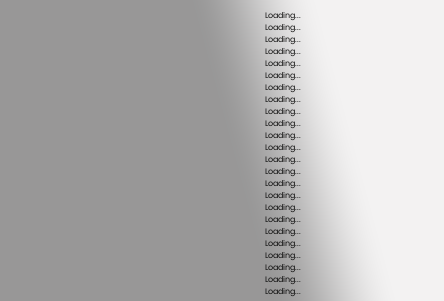Loading...
Loading...
Loading...
Loading...
Loading...
Loading...
Loading...
Loading...
Loading...
Loading...
Loading...
Loading...
Loading...
Loading...
Loading...
Loading...
Loading...
Loading...
Loading...
Loading...
Loading...
Loading...
Loading...
Loading...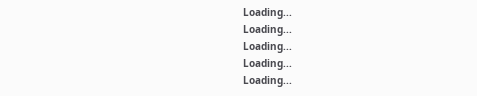Loading...
Loading...
Loading...
Loading...
Loading...